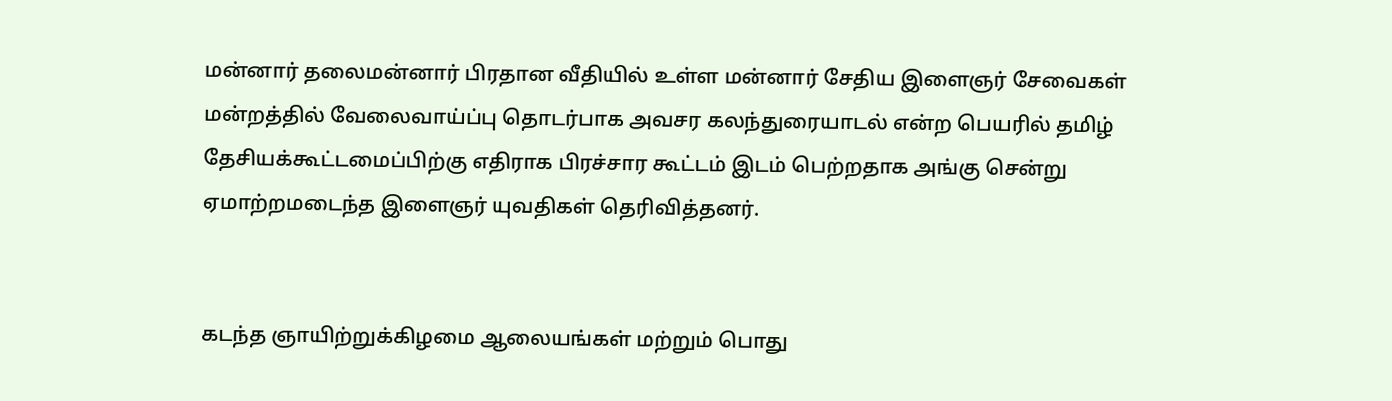மன்னார் தலைமன்னார் பிரதான வீதியில் உள்ள மன்னார் சேதிய இளைஞர் சேவைகள் மன்றத்தில் வேலைவாய்ப்பு தொடர்பாக அவசர கலந்துரையாடல் என்ற பெயரில் தமிழ் தேசியக்கூட்டமைப்பிற்கு எதிராக பிரச்சார கூட்டம் இடம் பெற்றதாக அங்கு சென்று ஏமாற்றமடைந்த இளைஞர் யுவதிகள் தெரிவித்தனர்.


கடந்த ஞாயிற்றுக்கிழமை ஆலையங்கள் மற்றும் பொது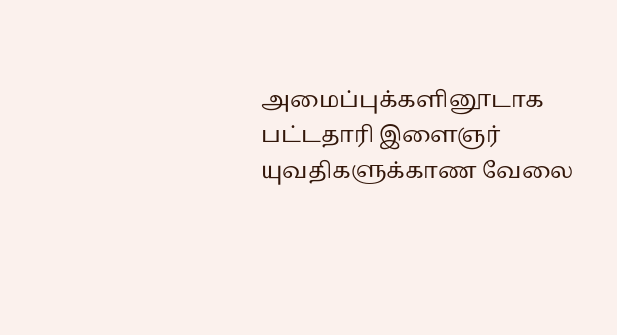அமைப்புக்களினூடாக பட்டதாரி இளைஞர் யுவதிகளுக்காண வேலை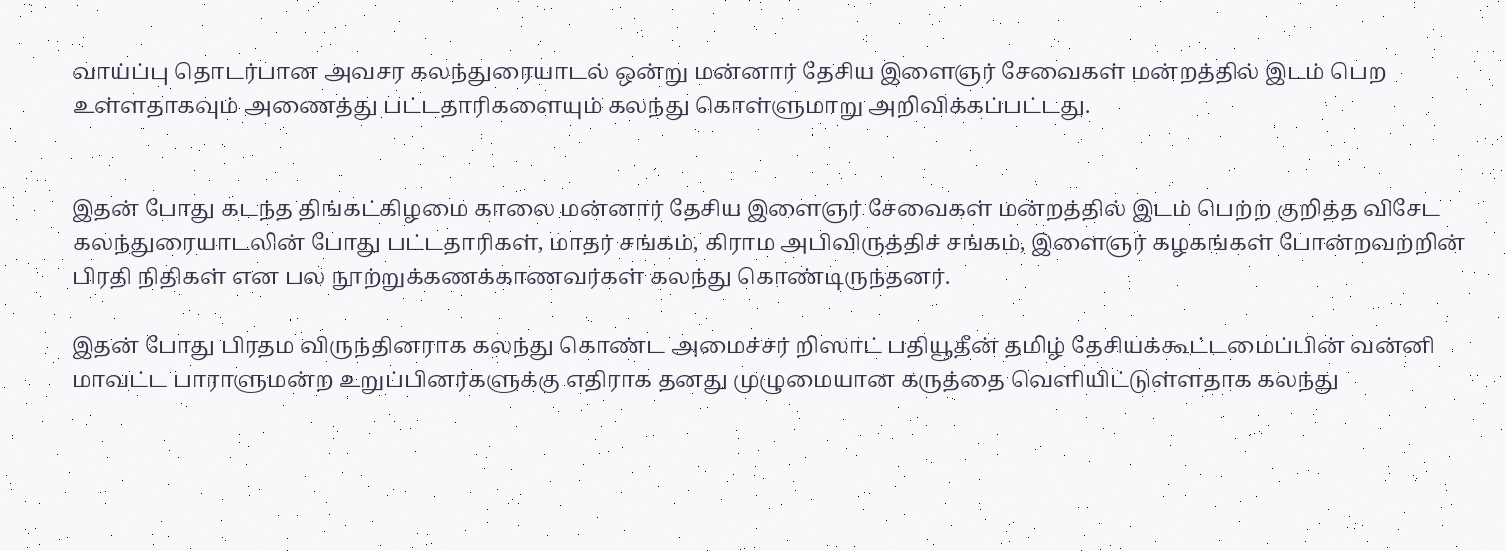வாய்ப்பு தொடர்பான அவசர கலந்துரையாடல் ஒன்று மன்னார் தேசிய இளைஞர் சேவைகள் மன்றத்தில் இடம் பெற உள்ளதாகவும் அணைத்து பட்டதாரிகளையும் கலந்து கொள்ளுமாறு அறிவிக்கப்பட்டது.


இதன் போது கடந்த திங்கட்கிழமை காலை மன்னார் தேசிய இளைஞர் சேவைகள் மன்றத்தில் இடம் பெற்ற குறித்த விசேட கலந்துரையாடலின் போது பட்டதாரிகள், மாதர் சங்கம், கிராம அபிவிருத்திச் சங்கம், இளைஞர் கழகங்கள் போன்றவற்றின் பிரதி நிதிகள் என பல நூற்றுக்கணக்காணவர்கள் கலந்து கொண்டிருந்தனர்.

இதன் போது பிரதம விருந்தினராக கலந்து கொண்ட அமைச்சர் றிஸாட் பதியூதீன் தமிழ் தேசியக்கூட்டமைப்பின் வன்னி மாவட்ட பாராளுமன்ற உறுப்பினர்களுக்கு எதிராக தனது முழுமையான கருத்தை வெளியிட்டுள்ளதாக கலந்து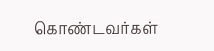கொண்டவர்கள்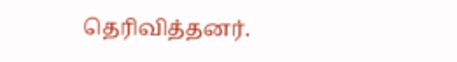தெரிவித்தனர்.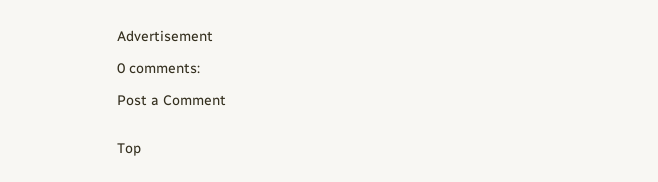Advertisement

0 comments:

Post a Comment


Top